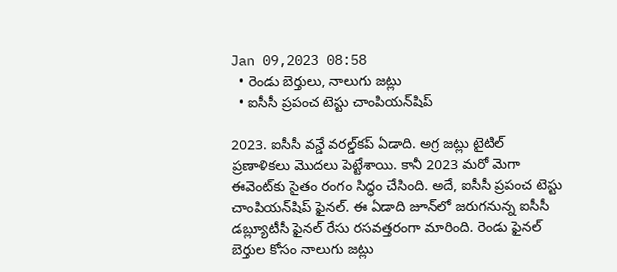Jan 09,2023 08:58
  • రెండు బెర్తులు, నాలుగు జట్లు
  • ఐసీసీ ప్రపంచ టెస్టు చాంపియన్‌షిప్‌

2023. ఐసీసీ వన్డే వరల్డ్‌కప్‌ ఏడాది. అగ్ర జట్లు టైటిల్‌ ప్రణాళికలు మొదలు పెట్టేశాయి. కానీ 2023 మరో మెగా ఈవెంట్‌కు సైతం రంగం సిద్ధం చేసింది. అదే, ఐసీసీ ప్రపంచ టెస్టు చాంపియన్‌షిప్‌ ఫైనల్‌. ఈ ఏడాది జూన్‌లో జరుగనున్న ఐసీసీ డబ్ల్యూటీసీ ఫైనల్‌ రేసు రసవత్తరంగా మారింది. రెండు ఫైనల్‌ బెర్తుల కోసం నాలుగు జట్లు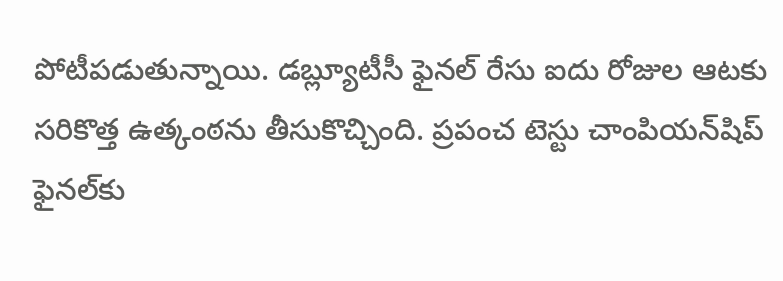పోటీపడుతున్నాయి. డబ్ల్యూటీసీ ఫైనల్‌ రేసు ఐదు రోజుల ఆటకు సరికొత్త ఉత్కంఠను తీసుకొచ్చింది. ప్రపంచ టెస్టు చాంపియన్‌షిప్‌ ఫైనల్‌కు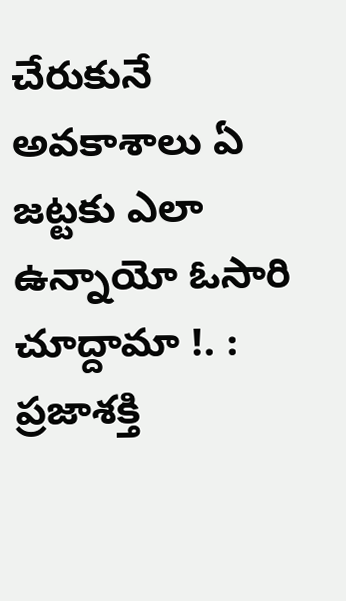చేరుకునే అవకాశాలు ఏ జట్టకు ఎలా ఉన్నాయో ఓసారి చూద్దామా !. : ప్రజాశక్తి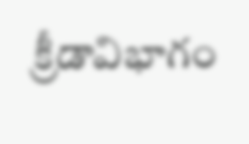క్రీడావిభాగం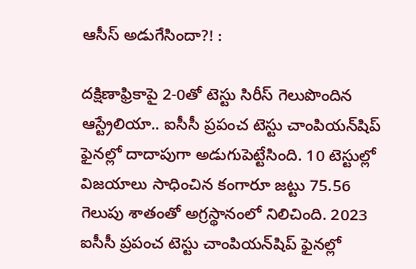ఆసీస్‌ అడుగేసిందా?! :

దక్షిణాఫ్రికాపై 2-0తో టెస్టు సిరీస్‌ గెలుపొందిన ఆస్ట్రేలియా.. ఐసీసీ ప్రపంచ టెస్టు చాంపియన్‌షిప్‌ ఫైనల్లో దాదాపుగా అడుగుపెట్టేసింది. 10 టెస్టుల్లో విజయాలు సాధించిన కంగారూ జట్టు 75.56 గెలుపు శాతంతో అగ్రస్థానంలో నిలిచింది. 2023 ఐసీసీ ప్రపంచ టెస్టు చాంపియన్‌షిప్‌ ఫైనల్లో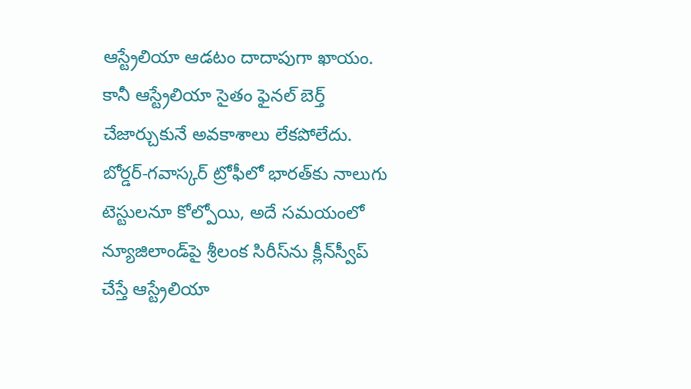ఆస్ట్రేలియా ఆడటం దాదాపుగా ఖాయం. కానీ ఆస్ట్రేలియా సైతం ఫైనల్‌ బెర్త్‌ చేజార్చుకునే అవకాశాలు లేకపోలేదు. బోర్డర్‌-గవాస్కర్‌ ట్రోఫీలో భారత్‌కు నాలుగు టెస్టులనూ కోల్పోయి, అదే సమయంలో న్యూజిలాండ్‌పై శ్రీలంక సిరీస్‌ను క్లీన్‌స్వీప్‌ చేస్తే ఆస్ట్రేలియా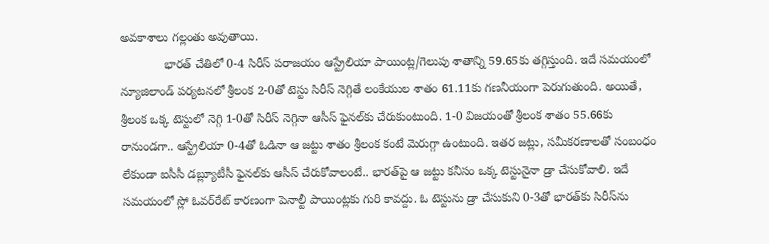అవకాశాలు గల్లంతు అవుతాయి.
             భారత్‌ చేతిలో 0-4 సిరీస్‌ పరాజయం ఆస్ట్రేలియా పాయింట్ల/గెలుపు శాతాన్ని 59.65కు తగ్గిస్తుంది. ఇదే సమయంలో న్యూజిలాండ్‌ పర్యటనలో శ్రీలంక 2-0తో టెస్టు సిరీస్‌ నెగ్గితే లంకేయుల శాతం 61.11కు గణనీయంగా పెరుగుతుంది. అయితే, శ్రీలంక ఒక్క టెస్టులో నెగ్గి 1-0తో సిరీస్‌ నెగ్గినా ఆసీస్‌ ఫైనల్‌కు చేరుకుంటుంది. 1-0 విజయంతో శ్రీలంక శాతం 55.66కు రానుండగా.. ఆస్ట్రేలియా 0-4తో ఓడినా ఆ జట్టు శాతం శ్రీలంక కంటే మెరుగ్గా ఉంటుంది. ఇతర జట్లు, సమీకరణాలతో సంబంధం లేకుండా ఐసీసీ డబ్ల్యూటీసీ ఫైనల్‌కు ఆసీస్‌ చేరుకోవాలంటే.. భారత్‌పై ఆ జట్టు కనీసం ఒక్క టెస్టునైనా డ్రా చేసుకోవాలి. ఇదే సమయంలో స్లో ఓవర్‌రేట్‌ కారణంగా పెనాల్టీ పాయింట్లకు గురి కావద్దు. ఓ టెస్టును డ్రా చేసుకుని 0-3తో భారత్‌కు సిరీస్‌ను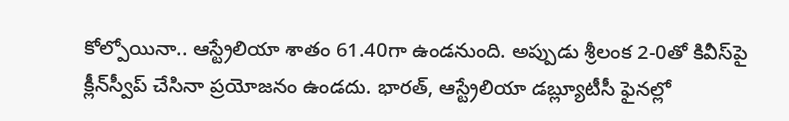కోల్పోయినా.. ఆస్ట్రేలియా శాతం 61.40గా ఉండనుంది. అప్పుడు శ్రీలంక 2-0తో కివీస్‌పై క్లీన్‌స్వీప్‌ చేసినా ప్రయోజనం ఉండదు. భారత్‌, ఆస్ట్రేలియా డబ్ల్యూటీసీ ఫైనల్లో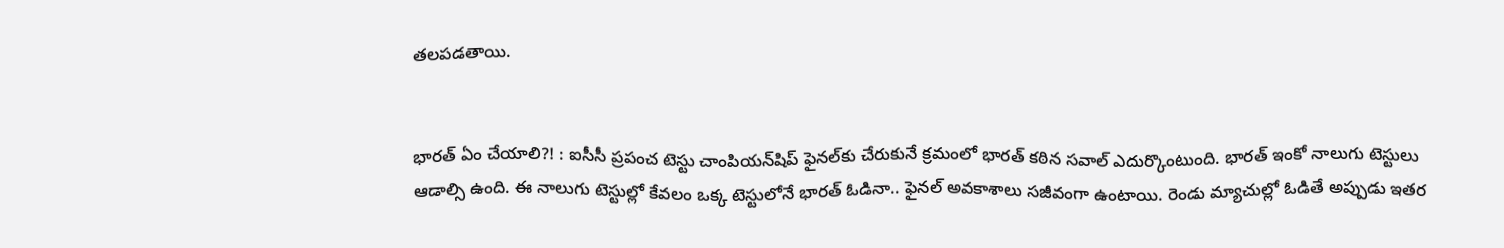తలపడతాయి.


భారత్‌ ఏం చేయాలి?! : ఐసీసీ ప్రపంచ టెస్టు చాంపియన్‌షిప్‌ ఫైనల్‌కు చేరుకునే క్రమంలో భారత్‌ కఠిన సవాల్‌ ఎదుర్కొంటుంది. భారత్‌ ఇంకో నాలుగు టెస్టులు ఆడాల్సి ఉంది. ఈ నాలుగు టెస్టుల్లో కేవలం ఒక్క టెస్టులోనే భారత్‌ ఓడినా.. ఫైనల్‌ అవకాశాలు సజీవంగా ఉంటాయి. రెండు మ్యాచుల్లో ఓడితే అప్పుడు ఇతర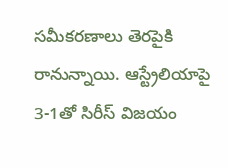సమీకరణాలు తెరపైకి రానున్నాయి. ఆస్ట్రేలియాపై 3-1తో సిరీస్‌ విజయం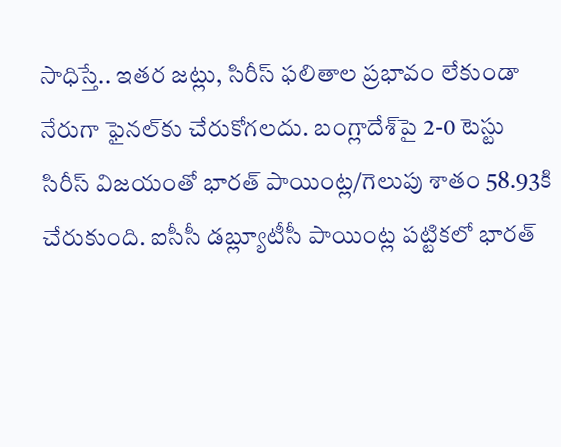సాధిస్తే.. ఇతర జట్లు, సిరీస్‌ ఫలితాల ప్రభావం లేకుండా నేరుగా ఫైనల్‌కు చేరుకోగలదు. బంగ్లాదేశ్‌పై 2-0 టెస్టు సిరీస్‌ విజయంతో భారత్‌ పాయింట్ల/గెలుపు శాతం 58.93కి చేరుకుంది. ఐసీసీ డబ్ల్యూటీసీ పాయింట్ల పట్టికలో భారత్‌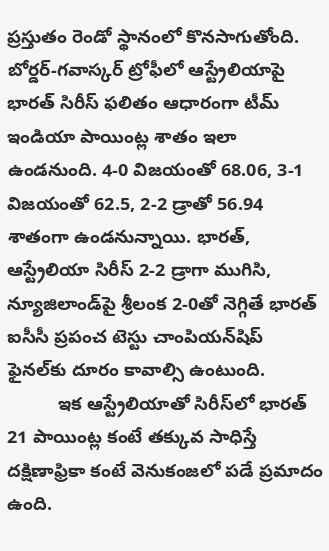ప్రస్తుతం రెండో స్థానంలో కొనసాగుతోంది. బోర్డర్‌-గవాస్కర్‌ ట్రోఫీలో ఆస్ట్రేలియాపై భారత్‌ సిరీస్‌ ఫలితం ఆధారంగా టీమ్‌ ఇండియా పాయింట్ల శాతం ఇలా ఉండనుంది. 4-0 విజయంతో 68.06, 3-1 విజయంతో 62.5, 2-2 డ్రాతో 56.94 శాతంగా ఉండనున్నాయి. భారత్‌, ఆస్ట్రేలియా సిరీస్‌ 2-2 డ్రాగా ముగిసి, న్యూజిలాండ్‌పై శ్రీలంక 2-0తో నెగ్గితే భారత్‌ ఐసీసీ ప్రపంచ టెస్టు చాంపియన్‌షిప్‌ ఫైనల్‌కు దూరం కావాల్సి ఉంటుంది.
          ఇక ఆస్ట్రేలియాతో సిరీస్‌లో భారత్‌ 21 పాయింట్ల కంటే తక్కువ సాధిస్తే దక్షిణాఫ్రికా కంటే వెనుకంజలో పడే ప్రమాదం ఉంది.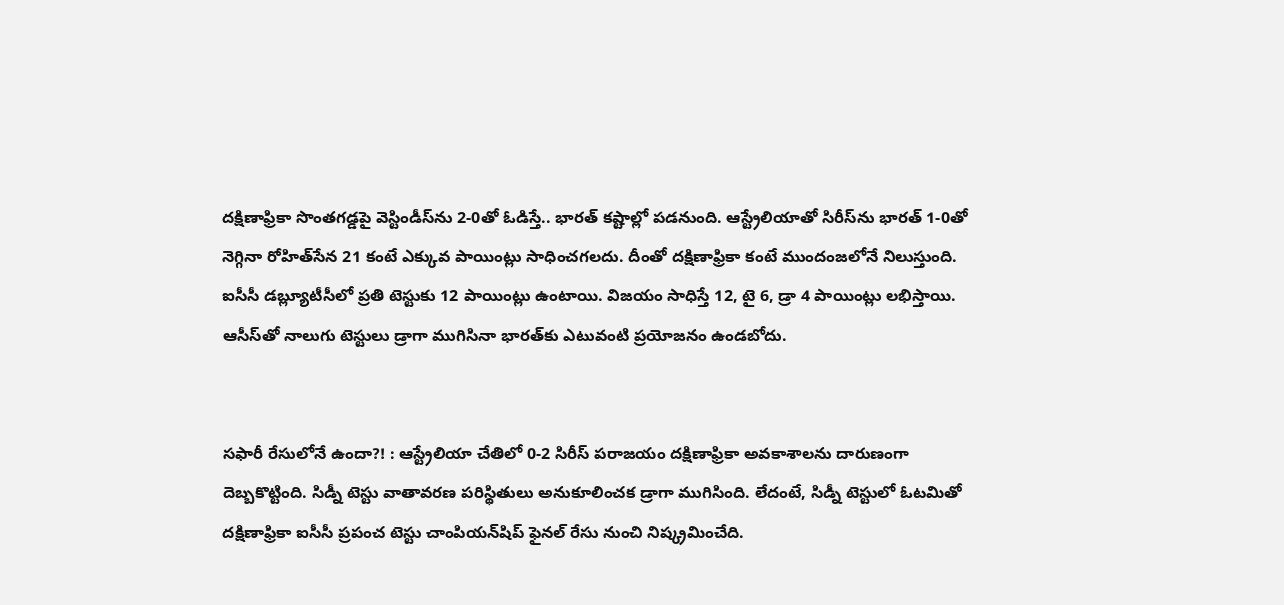దక్షిణాఫ్రికా సొంతగడ్డపై వెస్టిండీస్‌ను 2-0తో ఓడిస్తే.. భారత్‌ కష్టాల్లో పడనుంది. ఆస్ట్రేలియాతో సిరీస్‌ను భారత్‌ 1-0తో నెగ్గినా రోహిత్‌సేన 21 కంటే ఎక్కువ పాయింట్లు సాధించగలదు. దీంతో దక్షిణాఫ్రికా కంటే ముందంజలోనే నిలుస్తుంది. ఐసీసీ డబ్ల్యూటీసీలో ప్రతి టెస్టుకు 12 పాయింట్లు ఉంటాయి. విజయం సాధిస్తే 12, టై 6, డ్రా 4 పాయింట్లు లభిస్తాయి. ఆసీస్‌తో నాలుగు టెస్టులు డ్రాగా ముగిసినా భారత్‌కు ఎటువంటి ప్రయోజనం ఉండబోదు.


సఫారీ రేసులోనే ఉందా?! : ఆస్ట్రేలియా చేతిలో 0-2 సిరీస్‌ పరాజయం దక్షిణాఫ్రికా అవకాశాలను దారుణంగా దెబ్బకొట్టింది. సిడ్నీ టెస్టు వాతావరణ పరిస్థితులు అనుకూలించక డ్రాగా ముగిసింది. లేదంటే, సిడ్నీ టెస్టులో ఓటమితో దక్షిణాఫ్రికా ఐసీసీ ప్రపంచ టెస్టు చాంపియన్‌షిప్‌ ఫైనల్‌ రేసు నుంచి నిష్క్రమించేది.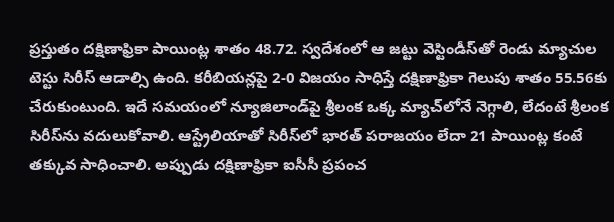ప్రస్తుతం దక్షిణాఫ్రికా పాయింట్ల శాతం 48.72. స్వదేశంలో ఆ జట్టు వెస్టిండీస్‌తో రెండు మ్యాచుల టెస్టు సిరీస్‌ ఆడాల్సి ఉంది. కరీబియన్లపై 2-0 విజయం సాధిస్తే దక్షిణాఫ్రికా గెలుపు శాతం 55.56కు చేరుకుంటుంది. ఇదే సమయంలో న్యూజిలాండ్‌పై శ్రీలంక ఒక్క మ్యాచ్‌లోనే నెగ్గాలి, లేదంటే శ్రీలంక సిరీస్‌ను వదులుకోవాలి. ఆస్ట్రేలియాతో సిరీస్‌లో భారత్‌ పరాజయం లేదా 21 పాయింట్ల కంటే తక్కువ సాధించాలి. అప్పుడు దక్షిణాఫ్రికా ఐసీసీ ప్రపంచ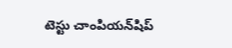టెస్టు చాంపియన్‌షిప్‌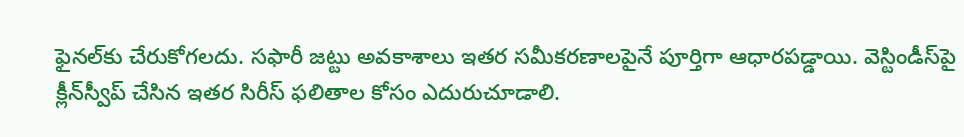ఫైనల్‌కు చేరుకోగలదు. సఫారీ జట్టు అవకాశాలు ఇతర సమీకరణాలపైనే పూర్తిగా ఆధారపడ్డాయి. వెస్టిండీస్‌పై క్లీన్‌స్వీప్‌ చేసిన ఇతర సిరీస్‌ ఫలితాల కోసం ఎదురుచూడాలి.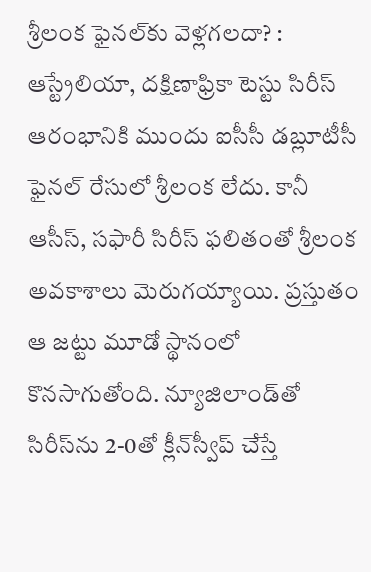శ్రీలంక ఫైనల్‌కు వెళ్లగలదా? : ఆస్ట్రేలియా, దక్షిణాఫ్రికా టెస్టు సిరీస్‌ ఆరంభానికి ముందు ఐసీసీ డబ్లూటీసీ ఫైనల్‌ రేసులో శ్రీలంక లేదు. కానీ ఆసీస్‌, సఫారీ సిరీస్‌ ఫలితంతో శ్రీలంక అవకాశాలు మెరుగయ్యాయి. ప్రస్తుతం ఆ జట్టు మూడో స్థానంలో కొనసాగుతోంది. న్యూజిలాండ్‌తో సిరీస్‌ను 2-0తో క్లీన్‌స్వీప్‌ చేస్తే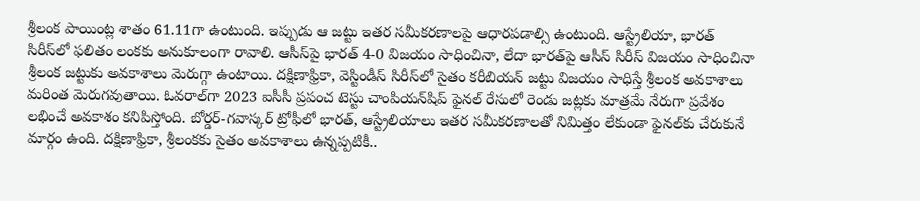శ్రీలంక పాయింట్ల శాతం 61.11గా ఉంటుంది. ఇప్పుడు ఆ జట్టు ఇతర సమీకరణాలపై ఆధారపడాల్సి ఉంటుంది. ఆస్ట్రేలియా, భారత్‌ సిరీస్‌లో ఫలితం లంకకు అనుకూలంగా రావాలి. ఆసీస్‌పై భారత్‌ 4-0 విజయం సాధించినా, లేదా భారత్‌పై ఆసీస్‌ సిరీస్‌ విజయం సాధించినా శ్రీలంక జట్టుకు అవకాశాలు మెరుగ్గా ఉంటాయి. దక్షిణాఫ్రికా, వెస్టిండీస్‌ సిరీస్‌లో సైతం కరీబియన్‌ జట్టు విజయం సాధిస్తే శ్రీలంక అవకాశాలు మరింత మెరుగవుతాయి. ఓవరాల్‌గా 2023 ఐసీసీ ప్రపంచ టెస్టు చాంపియన్‌షిప్‌ ఫైనల్‌ రేసులో రెండు జట్లకు మాత్రమే నేరుగా ప్రవేశం లభించే అవకాశం కనిపిస్తోంది. బోర్డర్‌-గవాస్కర్‌ ట్రోఫీలో భారత్‌, ఆస్ట్రేలియాలు ఇతర సమీకరణాలతో నిమిత్తం లేకుండా ఫైనల్‌కు చేరుకునే మార్గం ఉంది. దక్షిణాఫ్రికా, శ్రీలంకకు సైతం అవకాశాలు ఉన్నప్పటికీ..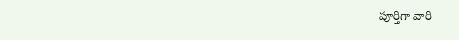పూర్తిగా వారి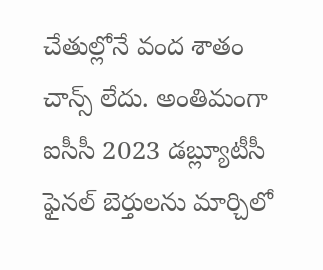చేతుల్లోనే వంద శాతం చాన్స్‌ లేదు. అంతిమంగా ఐసీసీ 2023 డబ్ల్యూటీసీ ఫైనల్‌ బెర్తులను మార్చిలో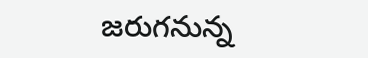జరుగనున్న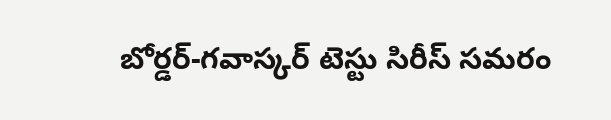బోర్డర్‌-గవాస్కర్‌ టెస్టు సిరీస్‌ సమరం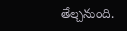తేల్చనుంది.